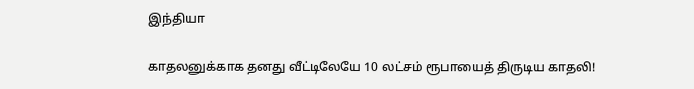இந்தியா

காதலனுக்காக தனது வீட்டிலேயே 10 லட்சம் ரூபாயைத் திருடிய காதலி!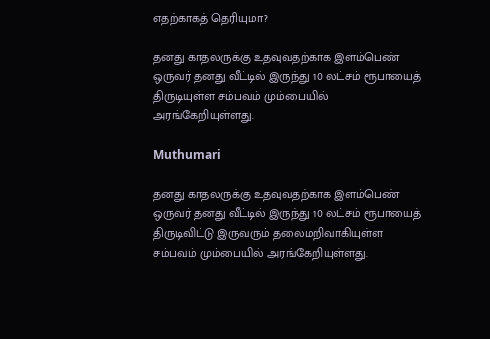எதற்காகத் தெரியுமா?

தனது காதலருக்கு உதவுவதற்காக இளம்பெண் ஒருவர் தனது வீட்டில் இருந்து 10 லட்சம் ரூபாயைத் திருடியுள்ள சம்பவம் மும்பையில் அரங்கேறியுள்ளது.

Muthumari

தனது காதலருக்கு உதவுவதற்காக இளம்பெண் ஒருவர் தனது வீட்டில் இருந்து 10 லட்சம் ரூபாயைத் திருடிவிட்டு இருவரும் தலைமறிவாகியுள்ள சம்பவம் மும்பையில் அரங்கேறியுள்ளது.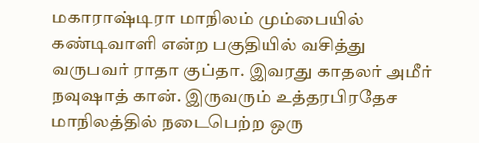மகாராஷ்டிரா மாநிலம் மும்பையில் கண்டிவாளி என்ற பகுதியில் வசித்து வருபவர் ராதா குப்தா. இவரது காதலர் அமீர் நவுஷாத் கான். இருவரும் உத்தரபிரதேச மாநிலத்தில் நடைபெற்ற ஒரு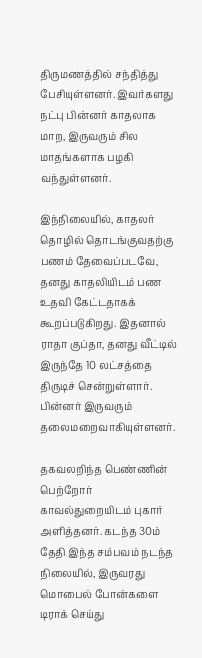திருமணத்தில் சந்தித்து பேசியுள்ளனர். இவர்களது நட்பு பின்னர் காதலாக மாற, இருவரும் சில மாதங்களாக பழகி வந்துள்ளனர்.

இந்நிலையில், காதலர் தொழில் தொடங்குவதற்கு பணம் தேவைப்படவே, தனது காதலியிடம் பண உதவி கேட்டதாகக் கூறப்படுகிறது. இதனால் ராதா குப்தா, தனது வீட்டில் இருந்தே 10 லட்சத்தை திருடிச் சென்றுள்ளார். பின்னர் இருவரும் தலைமறைவாகியுள்ளனர்.

தகவலறிந்த பெண்ணின் பெற்றோர் காவல்துறையிடம் புகார் அளித்தனர். கடந்த 30ம் தேதி இந்த சம்பவம் நடந்த நிலையில், இருவரது மொபைல் போன்களை டிராக் செய்து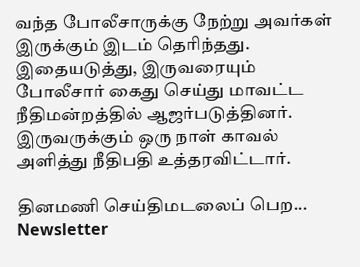வந்த போலீசாருக்கு நேற்று அவர்கள் இருக்கும் இடம் தெரிந்தது. இதையடுத்து, இருவரையும் போலீசார் கைது செய்து மாவட்ட நீதிமன்றத்தில் ஆஜர்படுத்தினர். இருவருக்கும் ஒரு நாள் காவல் அளித்து நீதிபதி உத்தரவிட்டார்.

தினமணி செய்திமடலைப் பெற... Newsletter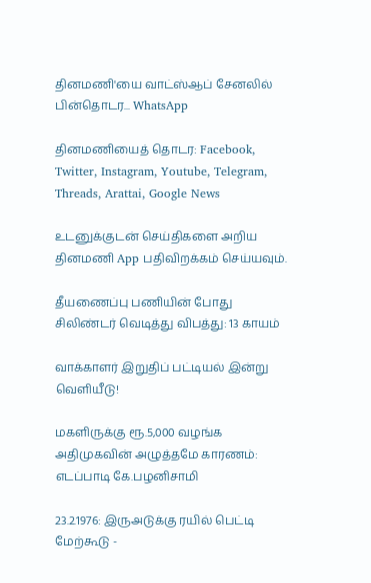தினமணி'யை வாட்ஸ்ஆப் சேனலில் பின்தொடர... WhatsApp

தினமணியைத் தொடர: Facebook, Twitter, Instagram, Youtube, Telegram, Threads, Arattai, Google News

உடனுக்குடன் செய்திகளை அறிய தினமணி App பதிவிறக்கம் செய்யவும்.

தீயணைப்பு பணியின் போது சிலிண்டர் வெடித்து விபத்து: 13 காயம்

வாக்காளர் இறுதிப் பட்டியல் இன்று வெளியீடு!

மகளிருக்கு ரூ.5,000 வழங்க அதிமுகவின் அழுத்தமே காரணம்: எடப்பாடி கே.பழனிசாமி

23.2.1976: இருஅடுக்கு ரயில் பெட்டி மேற்கூடு -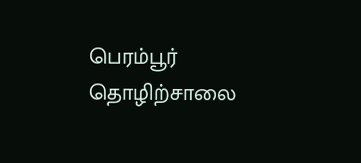பெரம்பூர் தொழிற்சாலை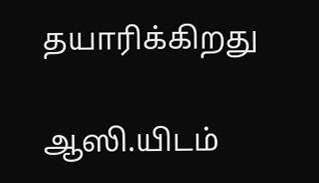தயாரிக்கிறது

ஆஸி.யிடம்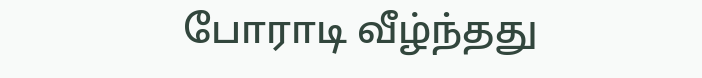போராடி வீழ்ந்தது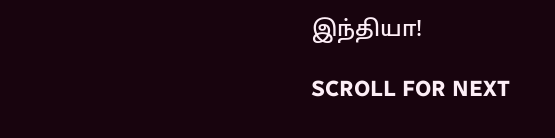இந்தியா!

SCROLL FOR NEXT